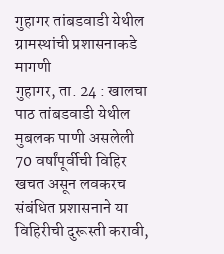गुहागर तांबडवाडी येथील ग्रामस्थांची प्रशासनाकडे मागणी
गुहागर, ता. 24 : खालचा पाठ तांबडवाडी येथील मुबलक पाणी असलेली 70 वर्षांपूर्वीची विहिर खचत असून लवकरच संबंधित प्रशासनाने या विहिरीची दुरूस्ती करावी,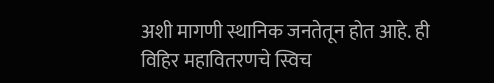अशी मागणी स्थानिक जनतेतून होत आहे. ही विहिर महावितरणचे स्विच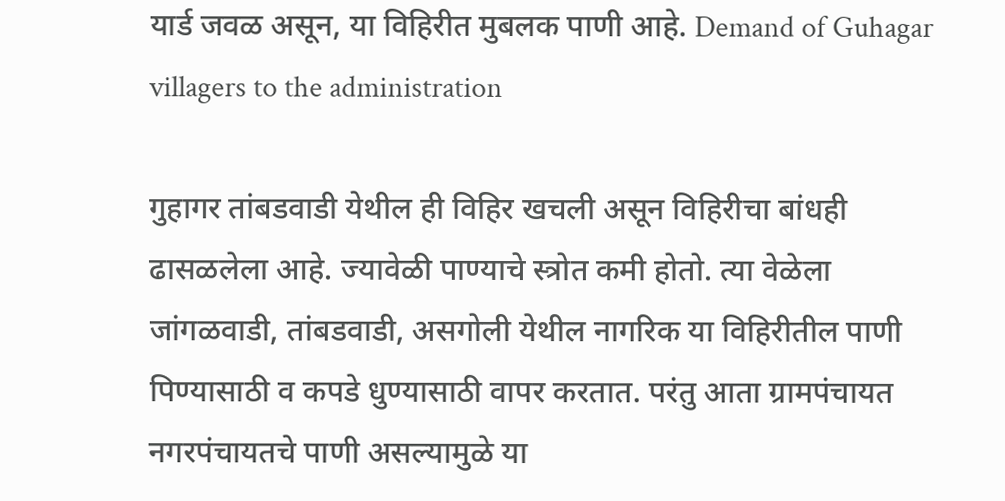यार्ड जवळ असून, या विहिरीत मुबलक पाणी आहे. Demand of Guhagar villagers to the administration

गुहागर तांबडवाडी येथील ही विहिर खचली असून विहिरीचा बांधही ढासळलेला आहे. ज्यावेळी पाण्याचे स्त्रोत कमी होतो. त्या वेळेला जांगळवाडी, तांबडवाडी, असगोली येथील नागरिक या विहिरीतील पाणी पिण्यासाठी व कपडे धुण्यासाठी वापर करतात. परंतु आता ग्रामपंचायत नगरपंचायतचे पाणी असल्यामुळे या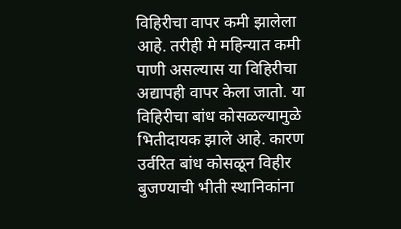विहिरीचा वापर कमी झालेला आहे. तरीही मे महिन्यात कमी पाणी असल्यास या विहिरीचा अद्यापही वापर केला जातो. या विहिरीचा बांध कोसळल्यामुळे भितीदायक झाले आहे. कारण उर्वरित बांध कोसळून विहीर बुजण्याची भीती स्थानिकांना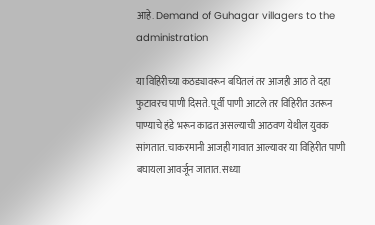आहे. Demand of Guhagar villagers to the administration

या विहिरीच्या कठड्यावरून बघितलं तर आजही आठ ते दहा फुटावरच पाणी दिसते. पूर्वी पाणी आटले तर विहिरीत उतरून पाण्याचे हंडे भरून काढत असल्याची आठवण येथील युवक सांगतात. चाकरमानी आजही गावात आल्यावर या विहिरीत पाणी बघायला आवर्जून जातात. सध्या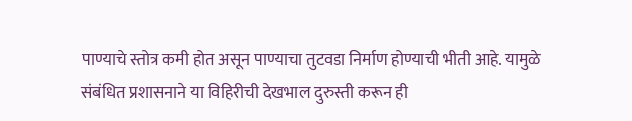पाण्याचे स्तोत्र कमी होत असून पाण्याचा तुटवडा निर्माण होण्याची भीती आहे. यामुळे संबंधित प्रशासनाने या विहिरीची देखभाल दुरुस्ती करून ही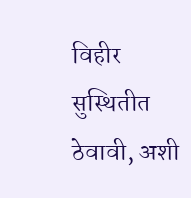विहीर सुस्थितीत ठेवावी, अशी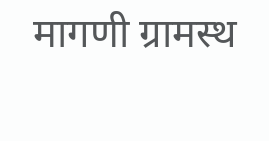मागणी ग्रामस्थ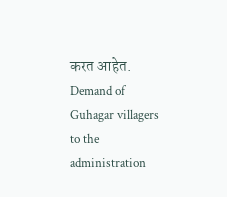करत आहेत. Demand of Guhagar villagers to the administration